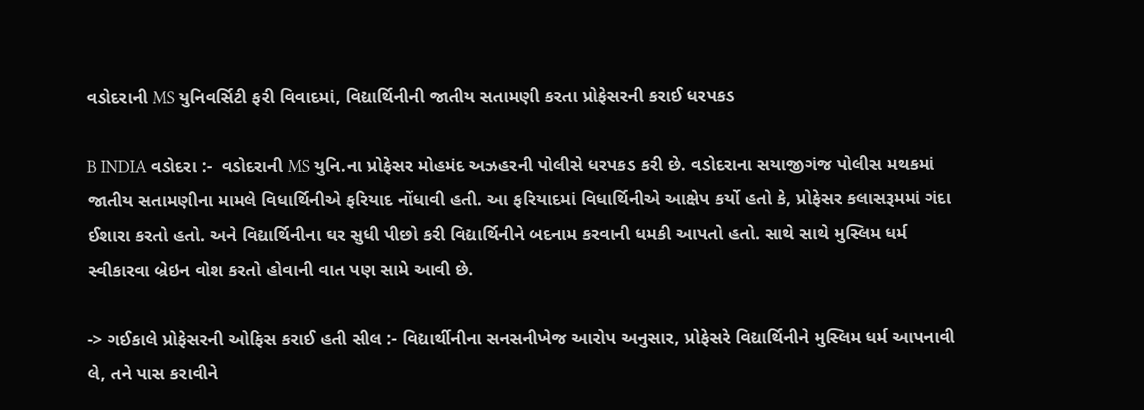વડોદરાની MS યુનિવર્સિટી ફરી વિવાદમાં, વિદ્યાર્થિનીની જાતીય સતામણી કરતા પ્રોફેસરની કરાઈ ધરપકડ

B INDIA વડોદરા :-  વડોદરાની MS યુનિ.ના પ્રોફેસર મોહમંદ અઝહરની પોલીસે ધરપકડ કરી છે. વડોદરાના સયાજીગંજ પોલીસ મથકમાં જાતીય સતામણીના મામલે વિધાર્થિનીએ ફરિયાદ નોંધાવી હતી. આ ફરિયાદમાં વિધાર્થિનીએ આક્ષેપ કર્યો હતો કે, પ્રોફેસર કલાસરૂમમાં ગંદા ઈશારા કરતો હતો. અને વિદ્યાર્થિનીના ઘર સુધી પીછો કરી વિદ્યાર્થિનીને બદનામ કરવાની ધમકી આપતો હતો. સાથે સાથે મુસ્લિમ ધર્મ સ્વીકારવા બ્રેઇન વોશ કરતો હોવાની વાત પણ સામે આવી છે.

-> ગઈકાલે પ્રોફેસરની ઓફિસ કરાઈ હતી સીલ :- વિદ્યાર્થીનીના સનસનીખેજ આરોપ અનુસાર, પ્રોફેસરે વિદ્યાર્થિનીને મુસ્લિમ ધર્મ આપનાવી લે, તને પાસ કરાવીને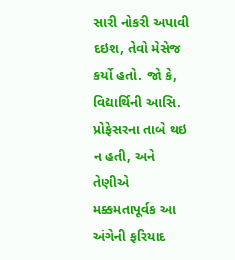સારી નોકરી અપાવી દઇશ, તેવો મેસેજ કર્યો હતો. જો કે, વિદ્યાર્થિની આસિ. પ્રોફેસરના તાબે થઇ ન હતી, અને તેણીએ મક્કમતાપૂર્વક આ અંગેની ફરિયાદ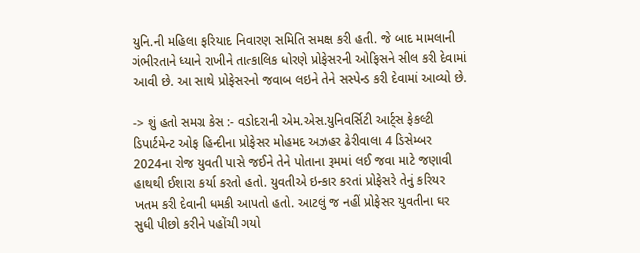યુનિ.ની મહિલા ફરિયાદ નિવારણ સમિતિ સમક્ષ કરી હતી. જે બાદ મામલાની ગંભીરતાને ધ્યાને રાખીને તાત્કાલિક ધોરણે પ્રોફેસરની ઓફિસને સીલ કરી દેવામાં આવી છે. આ સાથે પ્રોફેસરનો જવાબ લઇને તેને સસ્પેન્ડ કરી દેવામાં આવ્યો છે.

-> શું હતો સમગ્ર કેસ :- વડોદરાની એમ.એસ.યુનિવર્સિટી આર્ટ્સ ફેકલ્ટી ડિપાર્ટમેન્ટ ઓફ હિન્દીના પ્રોફેસર મોહમદ અઝહર ઢેરીવાલા 4 ડિસેમ્બર 2024ના રોજ યુવતી પાસે જઈને તેને પોતાના રૂમમાં લઈ જવા માટે જણાવી હાથથી ઈશારા કર્યા કરતો હતો. યુવતીએ ઇન્કાર કરતાં પ્રોફેસરે તેનું કરિયર ખતમ કરી દેવાની ધમકી આપતો હતો. આટલું જ નહીં પ્રોફેસર યુવતીના ઘર સુધી પીછો કરીને પહોંચી ગયો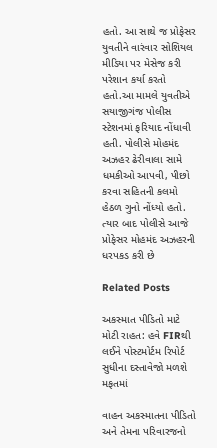હતો. આ સાથે જ પ્રોફેસર યુવતીને વારંવાર સોશિયલ મીડિયા પર મેસેજ કરી પરેશાન કર્યા કરતો હતો.આ મામલે યુવતીએ સયાજીગંજ પોલીસ સ્ટેશનમાં ફરિયાદ નોંધાવી હતી. પોલીસે મોહમંદ અઝહર ઢેરીવાલા સામે ધમકીઓ આપવી, પીછો કરવા સહિતની કલમો હેઠળ ગુનો નોંધ્યો હતો. ત્યાર બાદ પોલીસે આજે પ્રોફેસર મોહમંદ અઝહરની ધરપકડ કરી છે

Related Posts

અકસ્માત પીડિતો માટે મોટી રાહત: હવે FIRથી લઈને પોસ્ટમોર્ટમ રિપોર્ટ સુધીના દસ્તાવેજો મળશે મફતમાં

વાહન અકસ્માતના પીડિતો અને તેમના પરિવારજનો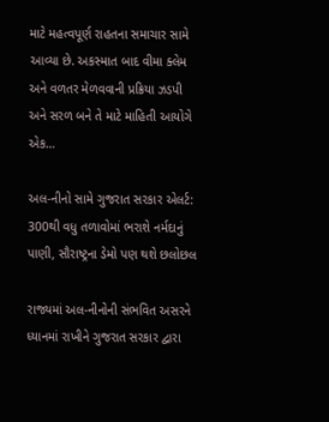માટે મહત્વપૂર્ણ રાહતના સમાચાર સામે આવ્યા છે. અકસ્માત બાદ વીમા ક્લેમ અને વળતર મેળવવાની પ્રક્રિયા ઝડપી અને સરળ બને તે માટે માહિતી આયોગે એક…

અલ-નીનો સામે ગુજરાત સરકાર એલર્ટ: 300થી વધુ તળાવોમાં ભરાશે નર્મદાનું પાણી, સૌરાષ્ટ્રના ડેમો પણ થશે છલોછલ

રાજ્યમાં અલ-નીનોની સંભવિત અસરને ધ્યાનમાં રાખીને ગુજરાત સરકાર દ્વારા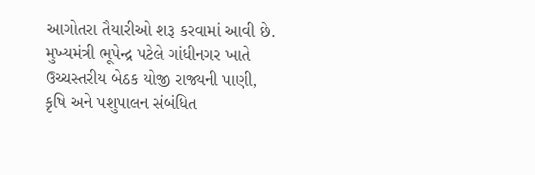આગોતરા તૈયારીઓ શરૂ કરવામાં આવી છે. મુખ્યમંત્રી ભૂપેન્દ્ર પટેલે ગાંધીનગર ખાતે ઉચ્ચસ્તરીય બેઠક યોજી રાજ્યની પાણી, કૃષિ અને પશુપાલન સંબંધિત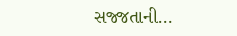સજ્જતાની…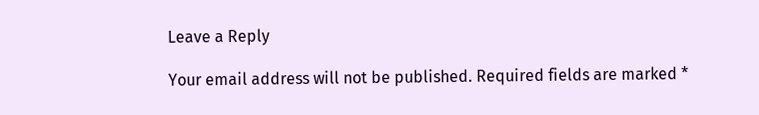Leave a Reply

Your email address will not be published. Required fields are marked *